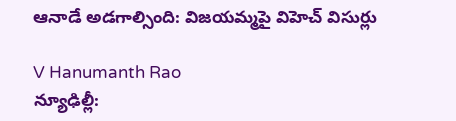ఆనాడే అడగాల్సింది: విజయమ్మపై విహెచ్ విసుర్లు

V Hanumanth Rao
న్యూఢిల్లీ: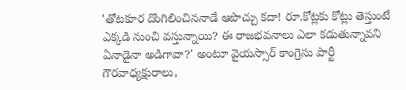'తోటకూర దొంగిలించిననాడే ఆపొచ్చు కదా! రూ.కోట్లకు కోట్లు తెస్తుంటే ఎక్కడి నుంచి వస్తున్నాయి? ఈ రాజభవనాలు ఎలా కడుతున్నావని ఏనాడైనా అడిగావా?' అంటూ వైయస్సార్ కాంగ్రెసు పార్టీ గౌరవాధ్యక్షురాలు,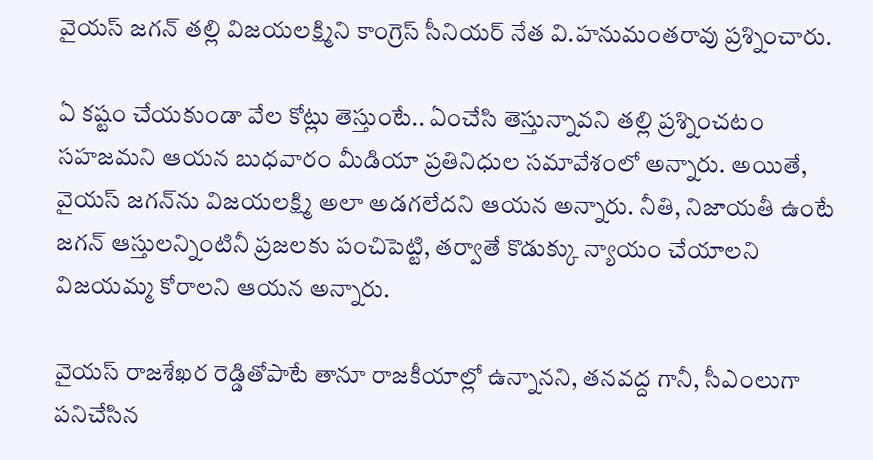వైయస్ జగన్ తల్లి విజయలక్ష్మిని కాంగ్రెస్ సీనియర్ నేత వి.హనుమంతరావు ప్రశ్నించారు.

ఏ కష్టం చేయకుండా వేల కోట్లు తెస్తుంటే.. ఏంచేసి తెస్తున్నావని తల్లి ప్రశ్నించటం సహజమని ఆయన బుధవారం మీడియా ప్రతినిధుల సమావేశంలో అన్నారు. అయితే, వైయస్ జగన్‌ను విజయలక్ష్మి అలా అడగలేదని ఆయన అన్నారు. నీతి, నిజాయతీ ఉంటే జగన్ ఆస్తులన్నింటినీ ప్రజలకు పంచిపెట్టి, తర్వాతే కొడుక్కు న్యాయం చేయాలని విజయమ్మ కోరాలని ఆయన అన్నారు.

వైయస్ రాజశేఖర రెడ్డితోపాటే తానూ రాజకీయాల్లో ఉన్నానని, తనవద్ద గానీ, సీఎంలుగా పనిచేసిన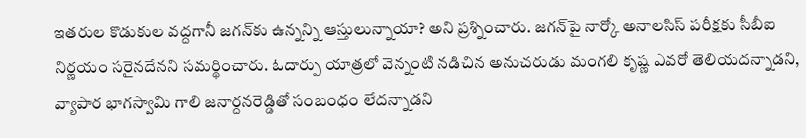ఇతరుల కొడుకుల వద్దగానీ జగన్‌కు ఉన్నన్ని ఆస్తులున్నాయా? అని ప్రశ్నించారు. జగన్‌పై నార్కో అనాలసిస్ పరీక్షకు సీబీఐ నిర్ణయం సరైనదేనని సమర్థించారు. ఓదార్పు యాత్రలో వెన్నంటి నడిచిన అనుచరుడు మంగలి కృష్ణ ఎవరో తెలియదన్నాడని, వ్యాపార భాగస్వామి గాలి జనార్దనరెడ్డితో సంబంధం లేదన్నాడని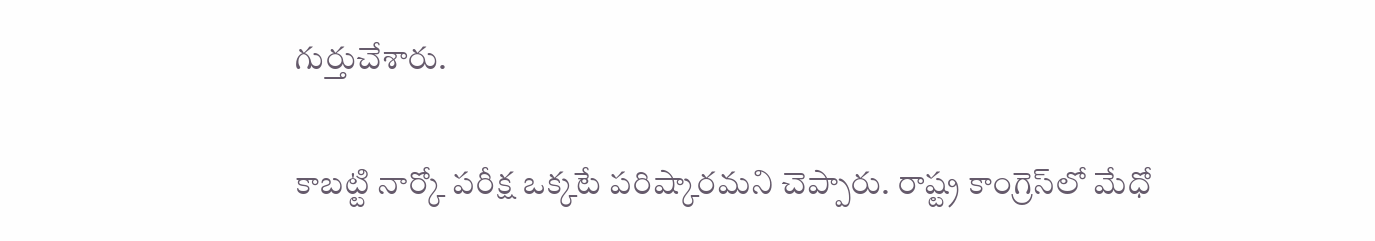గుర్తుచేశారు.

కాబట్టి నార్కో పరీక్ష ఒక్కటే పరిష్కారమని చెప్పారు. రాష్ట్ర కాంగ్రెస్‌లో మేధో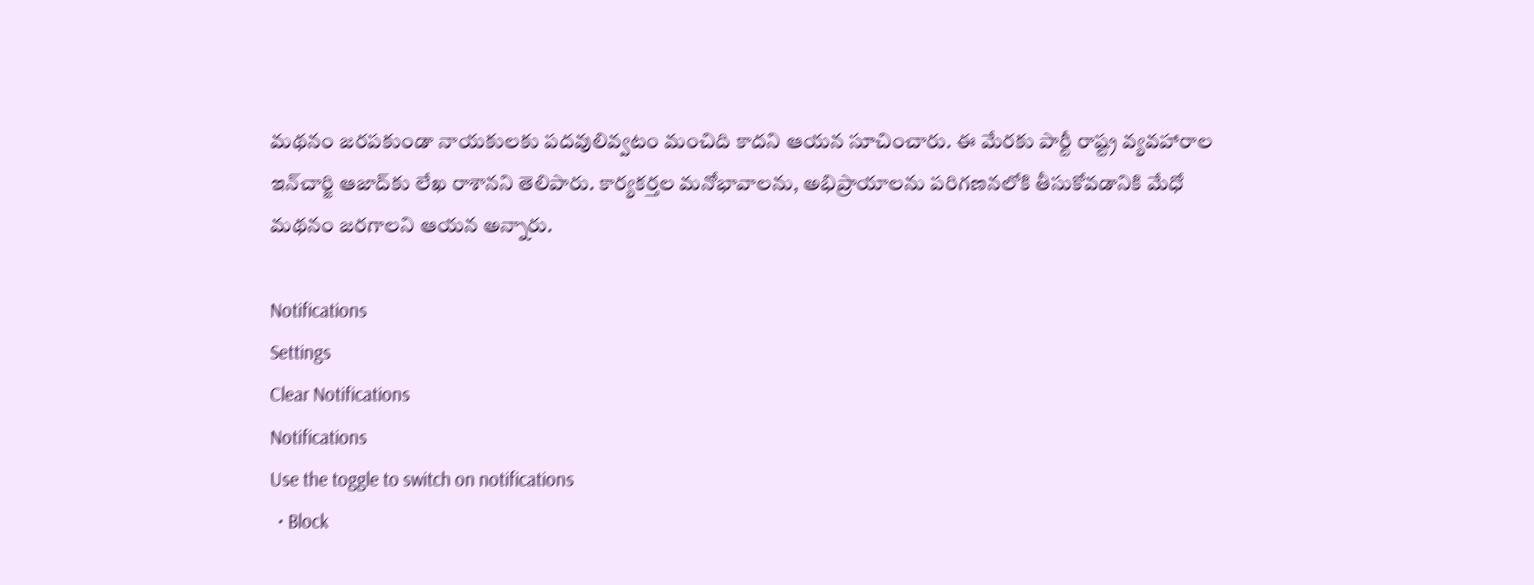మథనం జరపకుండా నాయకులకు పదవులివ్వటం మంచిది కాదని ఆయన సూచించారు. ఈ మేరకు పార్టీ రాష్ట్ర వ్యవహారాల ఇన్‌చార్జి ఆజాద్‌కు లేఖ రాశానని తెలిపారు. కార్యకర్తల మనోభావాలను, అభిప్రాయాలను పరిగణనలోకి తీసుకోవడానికి మేధో మథనం జరగాలని ఆయన అన్నారు.

Notifications
Settings
Clear Notifications
Notifications
Use the toggle to switch on notifications
  • Block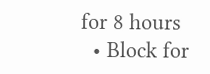for 8 hours
  • Block for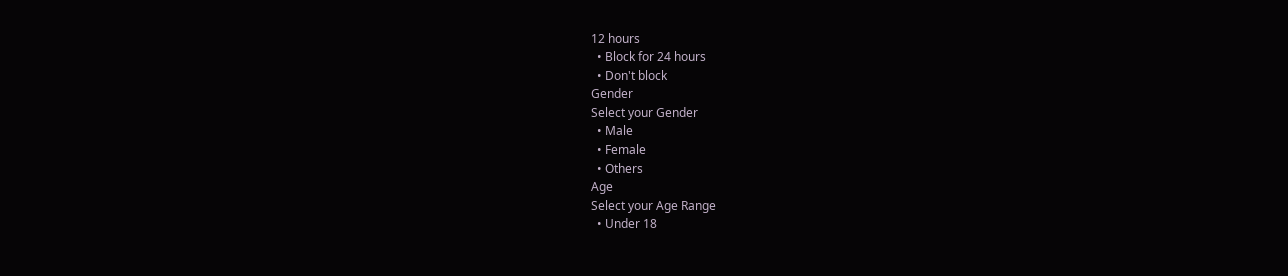12 hours
  • Block for 24 hours
  • Don't block
Gender
Select your Gender
  • Male
  • Female
  • Others
Age
Select your Age Range
  • Under 18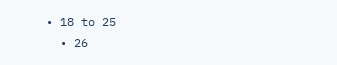• 18 to 25
  • 26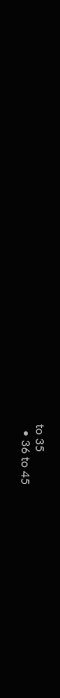to 35
  • 36 to 45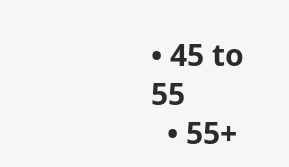• 45 to 55
  • 55+